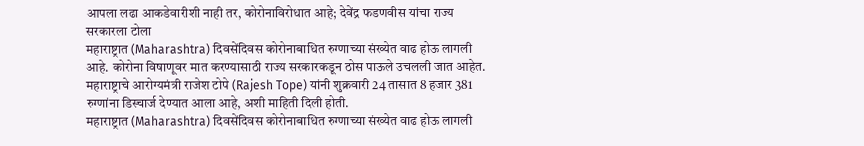आपला लढा आकडेवारीशी नाही तर, कोरोनाविरोधात आहे; देवेंद्र फडणवीस यांचा राज्य सरकारला टोला
महाराष्ट्रात (Maharashtra) दिवसेंदिवस कोरोनाबाधित रुग्णाच्या संख्येत वाढ होऊ लागली आहे. कोरोना विषाणूवर मात करण्यासाठी राज्य सरकारकडून ठोस पाऊले उचलली जात आहेत. महाराष्ट्राचे आरोग्यमंत्री राजेश टोपे (Rajesh Tope) यांनी शुक्रवारी 24 तासात 8 हजार 381 रुग्णांना डिस्चार्ज देण्यात आला आहे, अशी माहिती दिली होती.
महाराष्ट्रात (Maharashtra) दिवसेंदिवस कोरोनाबाधित रुग्णाच्या संख्येत वाढ होऊ लागली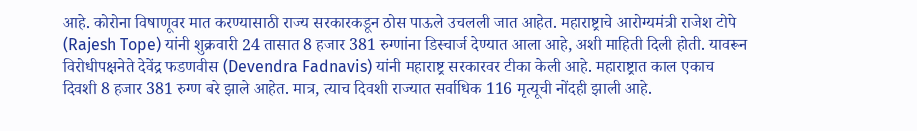आहे. कोरोना विषाणूवर मात करण्यासाठी राज्य सरकारकडून ठोस पाऊले उचलली जात आहेत. महाराष्ट्राचे आरोग्यमंत्री राजेश टोपे (Rajesh Tope) यांनी शुक्रवारी 24 तासात 8 हजार 381 रुग्णांना डिस्चार्ज देण्यात आला आहे, अशी माहिती दिली होती. यावरून विरोधीपक्षनेते देवेंद्र फडणवीस (Devendra Fadnavis) यांनी महाराष्ट्र सरकारवर टीका केली आहे. महाराष्ट्रात काल एकाच दिवशी 8 हजार 381 रुग्ण बरे झाले आहेत. मात्र, त्याच दिवशी राज्यात सर्वाधिक 116 मृत्यूची नोंदही झाली आहे.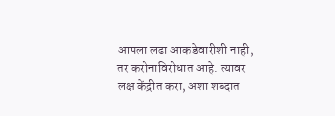आपला लढा आकडेवारीशी नाही, तर करोनाविरोधात आहे. त्यावर लक्ष केंद्रीत करा, अशा शब्दात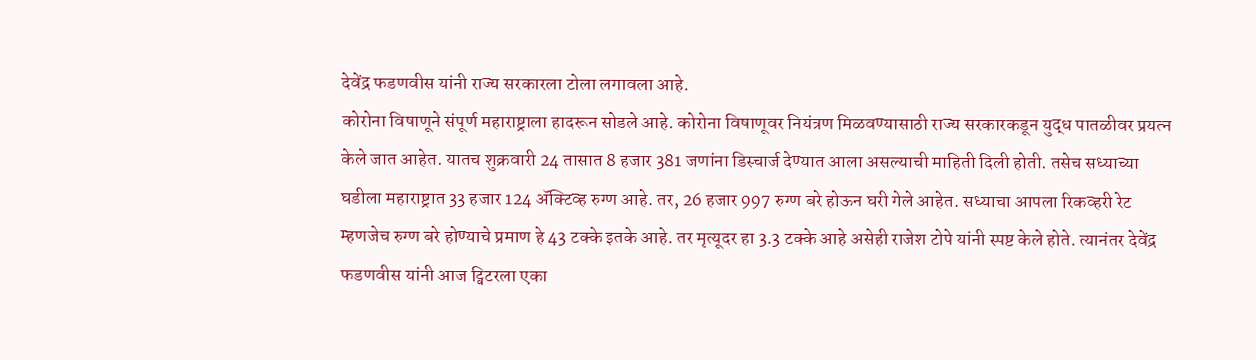देवेंद्र फडणवीस यांनी राज्य सरकारला टोला लगावला आहे.
कोरोना विषाणूने संपूर्ण महाराष्ट्राला हादरून सोडले आहे. कोरोना विषाणूवर नियंत्रण मिळवण्यासाठी राज्य सरकारकडून युद्ध पातळीवर प्रयत्न केले जात आहेत. यातच शुक्रवारी 24 तासात 8 हजार 381 जणांना डिस्चार्ज देण्यात आला असल्याची माहिती दिली होती. तसेच सध्याच्या घडीला महाराष्ट्रात 33 हजार 124 ॲक्टिव्ह रुग्ण आहे. तर, 26 हजार 997 रुग्ण बरे होऊन घरी गेले आहेत. सध्याचा आपला रिकव्हरी रेट म्हणजेच रुग्ण बरे होण्याचे प्रमाण हे 43 टक्के इतके आहे. तर मृत्यूदर हा 3.3 टक्के आहे असेही राजेश टोपे यांनी स्पष्ट केले होते. त्यानंतर देवेंद्र फडणवीस यांनी आज ट्विटरला एका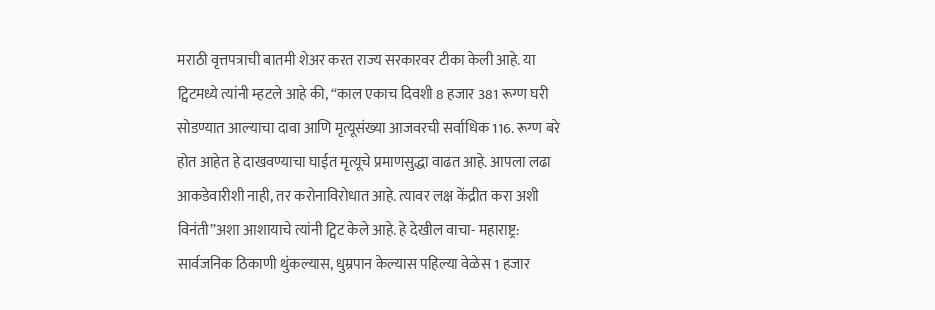मराठी वृत्तपत्राची बातमी शेअर करत राज्य सरकारवर टीका केली आहे. या ट्विटमध्ये त्यांनी म्हटले आहे की, “काल एकाच दिवशी 8 हजार 381 रूग्ण घरी सोडण्यात आल्याचा दावा आणि मृत्यूसंख्या आजवरची सर्वाधिक 116. रूग्ण बरे होत आहेत हे दाखवण्याचा घाईत मृत्यूचे प्रमाणसुद्धा वाढत आहे. आपला लढा आकडेवारीशी नाही, तर करोनाविरोधात आहे. त्यावर लक्ष केंद्रीत करा अशी विनंती”अशा आशायाचे त्यांनी ट्विट केले आहे. हे देखील वाचा- महाराष्ट्र: सार्वजनिक ठिकाणी थुंकल्यास, धुम्रपान केल्यास पहिल्या वेळेस 1 हजार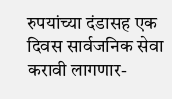रुपयांच्या दंडासह एक दिवस सार्वजनिक सेवा करावी लागणार-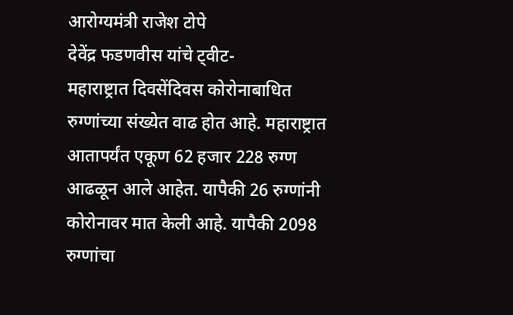आरोग्यमंत्री राजेश टोपे
देवेंद्र फडणवीस यांचे ट्वीट-
महाराष्ट्रात दिवसेंदिवस कोरोनाबाधित रुग्णांच्या संख्येत वाढ होत आहे. महाराष्ट्रात आतापर्यंत एकूण 62 हजार 228 रुग्ण आढळून आले आहेत. यापैकी 26 रुग्णांनी कोरोनावर मात केली आहे. यापैकी 2098 रुग्णांचा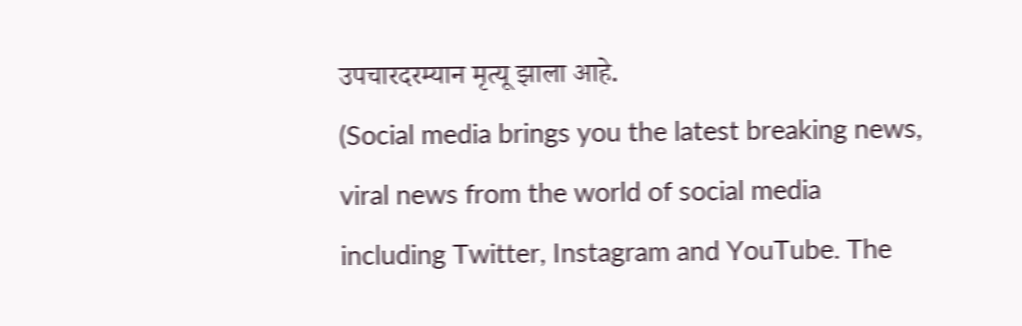उपचारदरम्यान मृत्यू झाला आहे.
(Social media brings you the latest breaking news, viral news from the world of social media including Twitter, Instagram and YouTube. The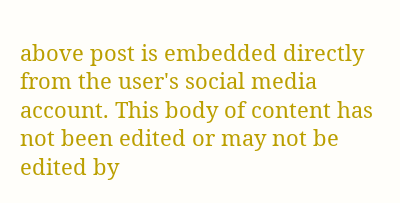above post is embedded directly from the user's social media account. This body of content has not been edited or may not be edited by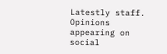Latestly staff. Opinions appearing on social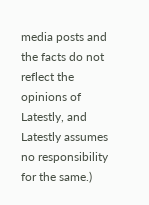media posts and the facts do not reflect the opinions of Latestly, and Latestly assumes no responsibility for the same.)